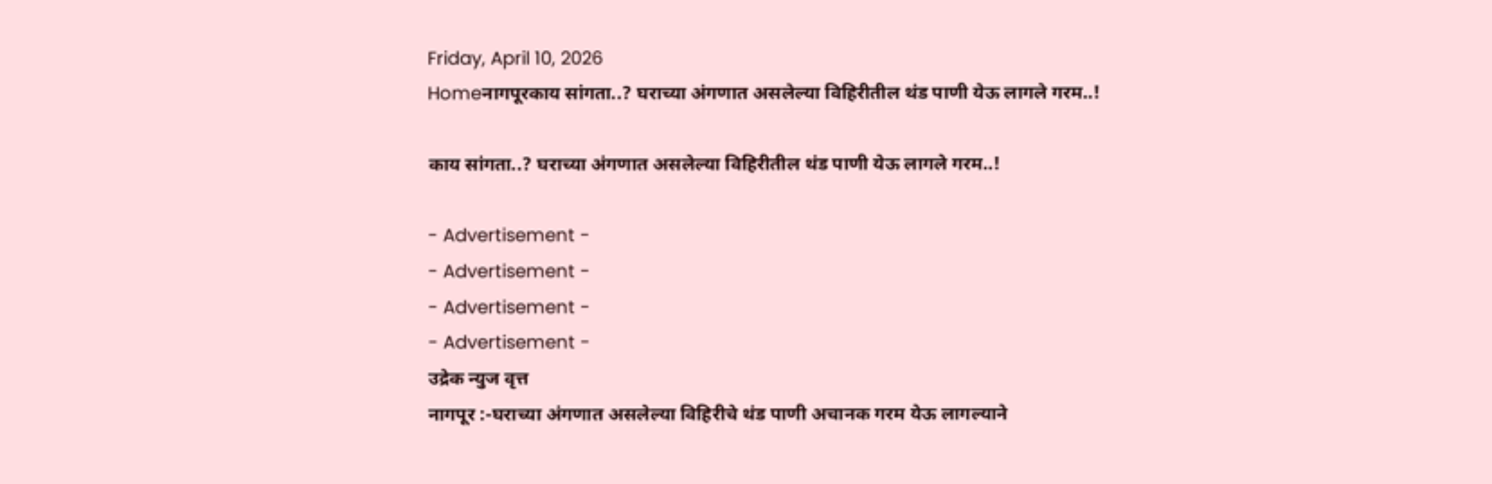Friday, April 10, 2026
Homeनागपूरकाय सांगता..? घराच्या अंगणात असलेल्या विहिरीतील थंड पाणी येऊ लागले गरम..!

काय सांगता..? घराच्या अंगणात असलेल्या विहिरीतील थंड पाणी येऊ लागले गरम..!

- Advertisement -
- Advertisement -
- Advertisement -
- Advertisement -
उद्रेक न्युज वृत्त
नागपूर :-घराच्या अंगणात असलेल्या विहिरीचे थंड पाणी अचानक गरम येऊ लागल्याने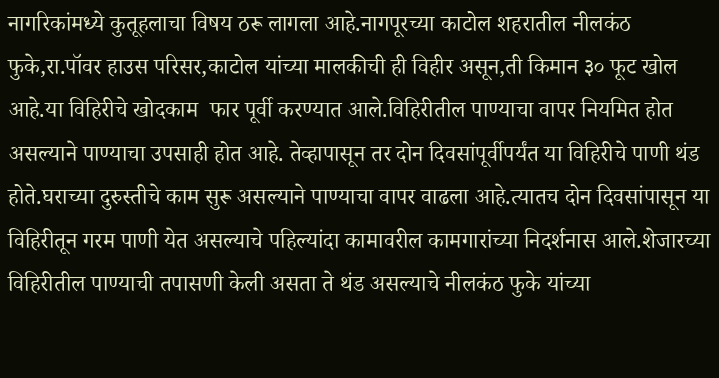नागरिकांमध्ये कुतूहलाचा विषय ठरू लागला आहे.नागपूरच्या काटोल शहरातील नीलकंठ फुके,रा.पॉवर हाउस परिसर,काटोल यांच्या मालकीची ही विहीर असून,ती किमान ३० फूट खोल आहे.या विहिरीचे खोदकाम  फार पूर्वी करण्यात आले.विहिरीतील पाण्याचा वापर नियमित होत असल्याने पाण्याचा उपसाही होत आहे. तेव्हापासून तर दोन दिवसांपूर्वीपर्यंत या विहिरीचे पाणी थंड होते.घराच्या दुरुस्तीचे काम सुरू असल्याने पाण्याचा वापर वाढला आहे.त्यातच दोन दिवसांपासून या विहिरीतून गरम पाणी येत असल्याचे पहिल्यांदा कामावरील कामगारांच्या निदर्शनास आले.शेजारच्या विहिरीतील पाण्याची तपासणी केली असता ते थंड असल्याचे नीलकंठ फुके यांच्या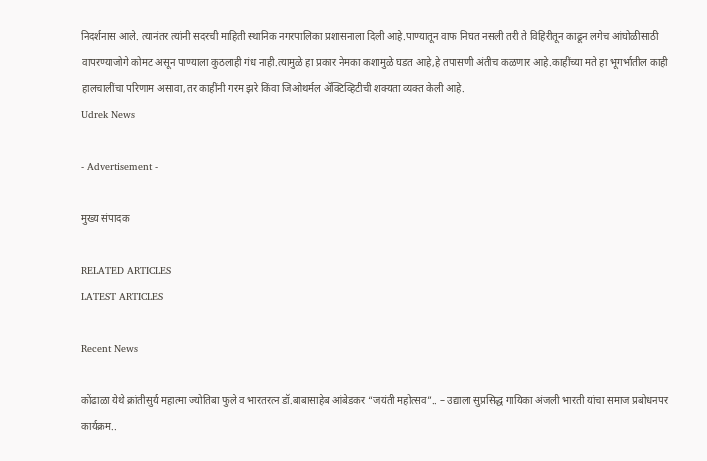निदर्शनास आले. त्यानंतर त्यांनी सदरची माहिती स्थानिक नगरपालिका प्रशासनाला दिली आहे.पाण्यातून वाफ निघत नसली तरी ते विहिरीतून काढून लगेच आंघोळीसाठी वापरण्याजोगे कोमट असून पाण्याला कुठलाही गंध नाही.त्यामुळे हा प्रकार नेमका कशामुळे घडत आहे,हे तपासणी अंतीच कळणार आहे.काहींच्या मते हा भूगर्भातील काही हालचालींचा परिणाम असावा,तर काहींनी गरम झरे किंवा जिओथर्मल ॲक्टिव्हिटीची शक्यता व्यक्त केली आहे.
Udrek News

- Advertisement -

मुख्य संपादक

RELATED ARTICLES
LATEST ARTICLES

Recent News

कोंढाळा येथे क्रांतीसुर्य महात्मा ज्योतिबा फुले व भारतरत्न डॉ.बाबासाहेब आंबेडकर “जयंती महोत्सव”.. – उद्याला सुप्रसिद्ध गायिका अंजली भारती यांचा समाज प्रबोधनपर कार्यक्रम..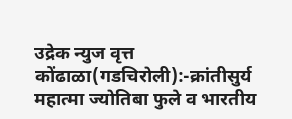उद्रेक न्युज वृत्त  कोंढाळा(गडचिरोली):-क्रांतीसुर्य महात्मा ज्योतिबा फुले व भारतीय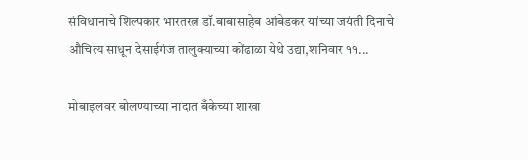संविधानाचे शिल्पकार भारतरत्न डॉ.बाबासाहेब आंबेडकर यांच्या जयंती दिनाचे औचित्य साधून देसाईगंज तालुक्याच्या कोंढाळा येथे उद्या,शनिवार ११...

मोबाइलवर बोलण्याच्या नादात बँकेच्या शाखा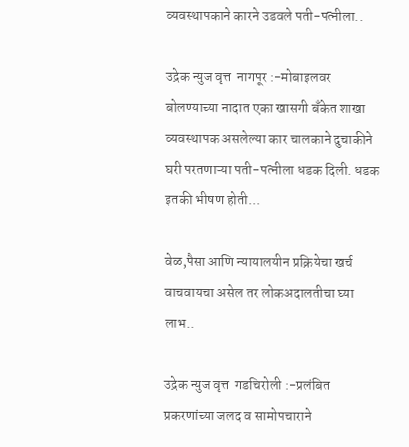व्यवस्थापकाने कारने उडवले पती-पत्नीला..

उद्रेक न्युज वृत्त  नागपूर :-मोबाइलवर बोलण्याच्या नादात एका खासगी बँकेत शाखा व्यवस्थापक असलेल्या कार चालकाने दुचाकीने घरी परतणाऱ्या पती-पत्नीला धडक दिली. धडक इतकी भीषण होती...

वेळ,पैसा आणि न्यायालयीन प्रक्रियेचा खर्च वाचवायचा असेल तर लोकअदालतीचा घ्या लाभ..

उद्रेक न्युज वृत्त  गडचिरोली :-प्रलंबित प्रकरणांच्या जलद व सामोपचाराने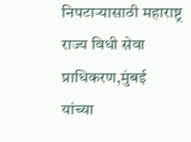निपटाऱ्यासाठी महाराष्ट्र राज्य विधी सेवा प्राधिकरण,मुंबई यांच्या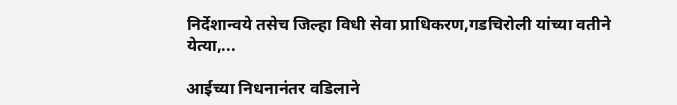निर्देशान्वये तसेच जिल्हा विधी सेवा प्राधिकरण,गडचिरोली यांच्या वतीने येत्या,...

आईच्या निधनानंतर वडिलाने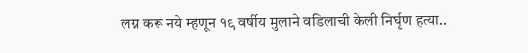लग्न करू नये म्हणून १९ वर्षीय मुलाने वडिलाची केली निर्घृण हत्या..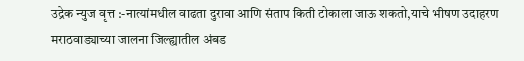उद्रेक न्युज वृत्त :-नात्यांमधील वाढता दुरावा आणि संताप किती टोकाला जाऊ शकतो,याचे भीषण उदाहरण मराठवाड्याच्या जालना जिल्ह्यातील अंबड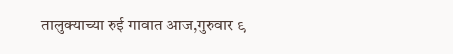तालुक्याच्या रुई गावात आज,गुरुवार ९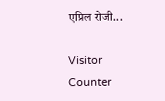एप्रिल रोजी...

Visitor Counter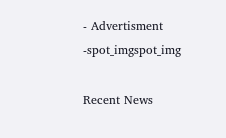- Advertisment -spot_imgspot_img

Recent News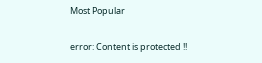Most Popular

error: Content is protected !!